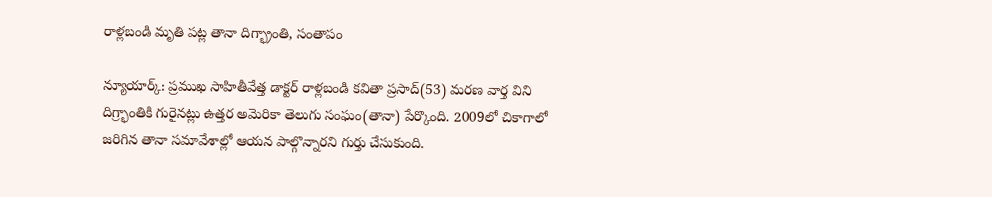రాళ్లబండి మృతి పట్ల తానా దిగ్భ్రాంతి, సంతాపం

న్యూయార్క్: ప్రముఖ సాహితీవేత్త డాక్టర్ రాళ్లబండి కవితా ప్రసాద్(53) మరణ వార్త విని దిగ్ర్భాంతికి గురైనట్లు ఉత్తర అమెరికా తెలుగు సంఘం(తానా) పేర్కొంది. 2009లో చికాగాలో జరిగిన తానా సమావేశాల్లో ఆయన పాల్గొన్నారని గుర్తు చేసుకుంది.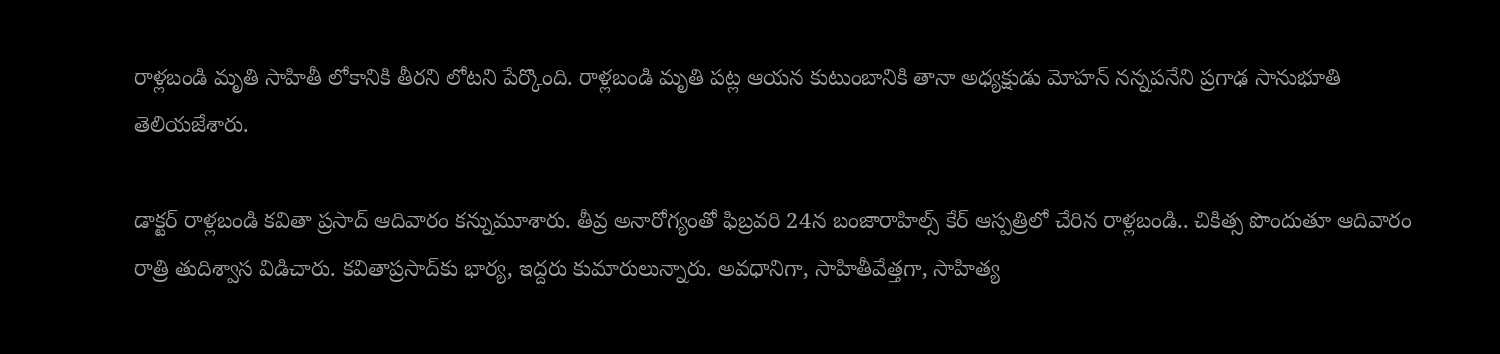రాళ్లబండి మృతి సాహితీ లోకానికి తీరని లోటని పేర్కొంది. రాళ్లబండి మృతి పట్ల ఆయన కుటుంబానికి తానా అధ్యక్షుడు మోహన్ నన్నపనేని ప్రగాఢ సానుభూతి తెలియజేశారు.

డాక్టర్ రాళ్లబండి కవితా ప్రసాద్ ఆదివారం కన్నుమూశారు. తీవ్ర అనారోగ్యంతో ఫిబ్రవరి 24న బంజారాహిల్స్ కేర్ ఆస్పత్రిలో చేరిన రాళ్లబండి.. చికిత్స పొందుతూ ఆదివారం రాత్రి తుదిశ్వాస విడిచారు. కవితాప్రసాద్‌కు భార్య, ఇద్దరు కుమారులున్నారు. అవధానిగా, సాహితీవేత్తగా, సాహిత్య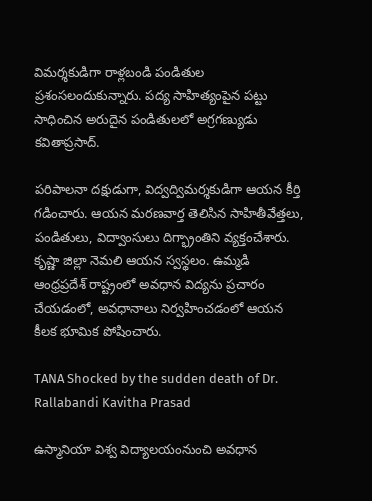విమర్శకుడిగా రాళ్లబండి పండితుల ప్రశంసలందుకున్నారు. పద్య సాహిత్యంపైన పట్టు సాధించిన అరుదైన పండితులలో అగ్రగణ్యుడు కవితాప్రసాద్.

పరిపాలనా దక్షుడుగా, విద్వద్విమర్శకుడిగా ఆయన కీర్తి గడించారు. ఆయన మరణవార్త తెలిసిన సాహితీవేత్తలు, పండితులు, విద్వాంసులు దిగ్భ్రాంతిని వ్యక్తంచేశారు. కృష్ణా జిల్లా నెమలి ఆయన స్వస్థలం. ఉమ్మడి ఆంధ్రప్రదేశ్ రాష్ట్రంలో అవధాన విద్యను ప్రచారం చేయడంలో, అవధానాలు నిర్వహించడంలో ఆయన కీలక భూమిక పోషించారు.

TANA Shocked by the sudden death of Dr. Rallabandi Kavitha Prasad

ఉస్మానియా విశ్వ విద్యాలయంనుంచి అవధాన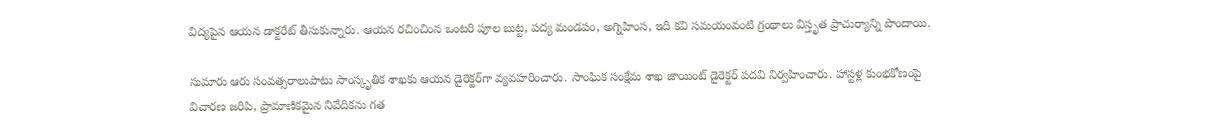విద్యపైన ఆయన డాక్టరేట్ తీసుకున్నారు. ఆయన రచించింన ఒంటరి పూల బుట్ట, పద్య మండపం, అగ్నిహింస, ఇది కవి సమయంవంటి గ్రంథాలు విస్తృత ప్రాచుర్యాన్ని పొందాయి.

సుమారు ఆరు సంవత్సరాలుపాటు సాంస్కృతిక శాఖకు ఆయన డైరెక్టర్‌గా వ్యవహరించారు. సాంఘిక సంక్షేమ శాఖ జాయింట్ డైరెక్టర్ పదవి నిర్వహించారు. హాస్టళ్ల కుంభకోణంపై విచారణ జరిపి, ప్రామాణికమైన నివేదికను గత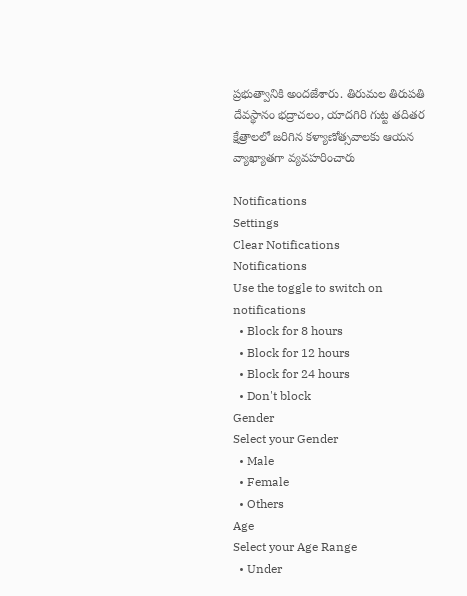ప్రభుత్వానికి అందజేశారు. తిరుమల తిరుపతి దేవస్థానం భద్రాచలం, యాదగిరి గుట్ట తదితర క్షేత్రాలలో జరిగిన కళ్యాణోత్సవాలకు ఆయన వ్యాఖ్యాతగా వ్యవహరించారు

Notifications
Settings
Clear Notifications
Notifications
Use the toggle to switch on notifications
  • Block for 8 hours
  • Block for 12 hours
  • Block for 24 hours
  • Don't block
Gender
Select your Gender
  • Male
  • Female
  • Others
Age
Select your Age Range
  • Under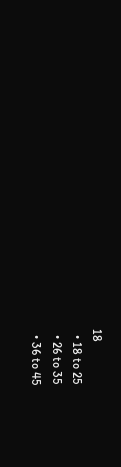18
  • 18 to 25
  • 26 to 35
  • 36 to 45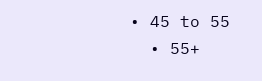• 45 to 55
  • 55+